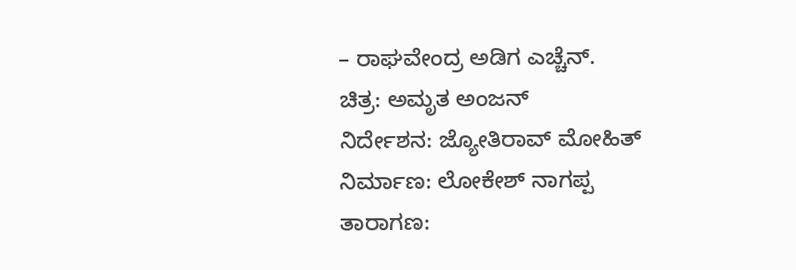– ರಾಘವೇಂದ್ರ ಅಡಿಗ ಎಚ್ಚೆನ್.
ಚಿತ್ರ: ಅಮೃತ ಅಂಜನ್
ನಿರ್ದೇಶನ: ಜ್ಯೋತಿರಾವ್ ಮೋಹಿತ್
ನಿರ್ಮಾಣ: ಲೋಕೇಶ್ ನಾಗಪ್ಪ
ತಾರಾಗಣ: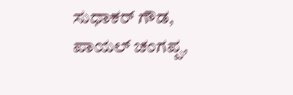ಸುಧಾಕರ್ ಗೌಡ, ಪಾಯಲ್ ಚಂಗಪ್ಪ,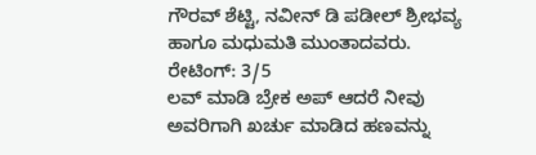ಗೌರವ್ ಶೆಟ್ಟಿ, ನವೀನ್ ಡಿ ಪಡೀಲ್ ಶ್ರೀಭವ್ಯ ಹಾಗೂ ಮಧುಮತಿ ಮುಂತಾದವರು.
ರೇಟಿಂಗ್: 3/5
ಲವ್ ಮಾಡಿ ಬ್ರೇಕ ಅಪ್ ಆದರೆ ನೀವು ಅವರಿಗಾಗಿ ಖರ್ಚು ಮಾಡಿದ ಹಣವನ್ನು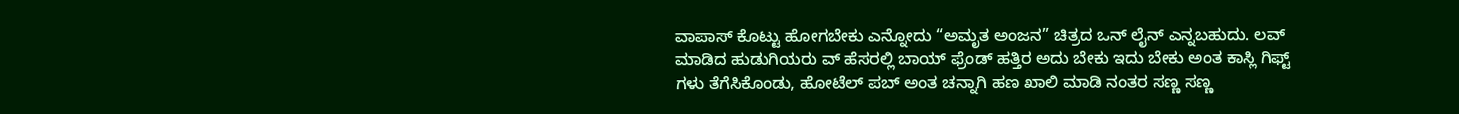ವಾಪಾಸ್ ಕೊಟ್ಟು ಹೋಗಬೇಕು ಎನ್ನೋದು “ಅಮೃತ ಅಂಜನ” ಚಿತ್ರದ ಒನ್ ಲೈನ್ ಎನ್ನಬಹುದು. ಲವ್ ಮಾಡಿದ ಹುಡುಗಿಯರು ವ್ ಹೆಸರಲ್ಲಿ ಬಾಯ್ ಫ್ರೆಂಡ್ ಹತ್ತಿರ ಅದು ಬೇಕು ಇದು ಬೇಕು ಅಂತ ಕಾಸ್ಲಿ ಗಿಫ್ಟ್ ಗಳು ತೆಗೆಸಿಕೊಂಡು, ಹೋಟೆಲ್ ಪಬ್ ಅಂತ ಚನ್ನಾಗಿ ಹಣ ಖಾಲಿ ಮಾಡಿ ನಂತರ ಸಣ್ಣ ಸಣ್ಣ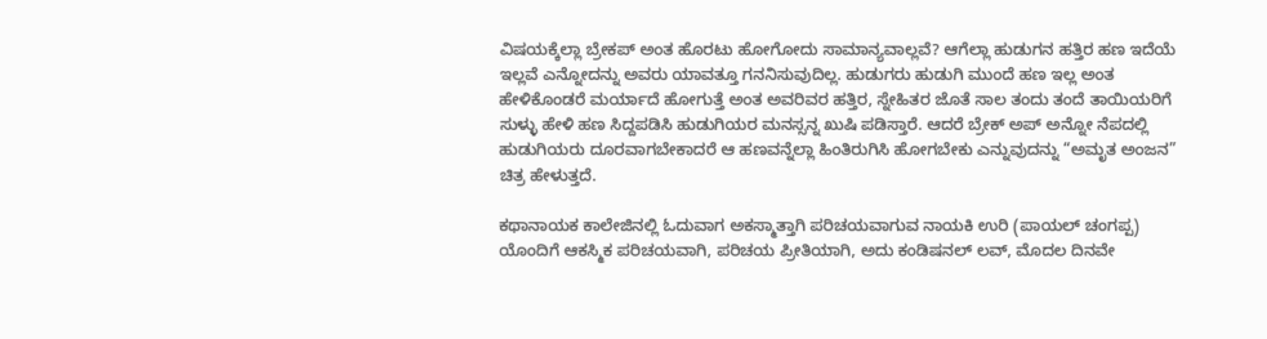ವಿಷಯಕ್ಕೆಲ್ಲಾ ಬ್ರೇಕಪ್ ಅಂತ ಹೊರಟು ಹೋಗೋದು ಸಾಮಾನ್ಯವಾಲ್ಲವೆ? ಆಗೆಲ್ಲಾ ಹುಡುಗನ ಹತ್ತಿರ ಹಣ ಇದೆಯೆ ಇಲ್ಲವೆ ಎನ್ನೋದನ್ನು ಅವರು ಯಾವತ್ತೂ ಗನನಿಸುವುದಿಲ್ಲ. ಹುಡುಗರು ಹುಡುಗಿ ಮುಂದೆ ಹಣ ಇಲ್ಲ ಅಂತ ಹೇಳಿಕೊಂಡರೆ ಮರ್ಯಾದೆ ಹೋಗುತ್ತೆ ಅಂತ ಅವರಿವರ ಹತ್ತಿರ, ಸ್ನೇಹಿತರ ಜೊತೆ ಸಾಲ ತಂದು ತಂದೆ ತಾಯಿಯರಿಗೆ ಸುಳ್ಳು ಹೇಳಿ ಹಣ ಸಿದ್ದಪಡಿಸಿ ಹುಡುಗಿಯರ ಮನಸ್ಸನ್ನ ಖುಷಿ ಪಡಿಸ್ತಾರೆ. ಆದರೆ ಬ್ರೇಕ್ ಅಪ್ ಅನ್ನೋ ನೆಪದಲ್ಲಿ ಹುಡುಗಿಯರು ದೂರವಾಗಬೇಕಾದರೆ ಆ ಹಣವನ್ನೆಲ್ಲಾ ಹಿಂತಿರುಗಿಸಿ ಹೋಗಬೇಕು ಎನ್ನುವುದನ್ನು “ಅಮೃತ ಅಂಜನ” ಚಿತ್ರ ಹೇಳುತ್ತದೆ.

ಕಥಾನಾಯಕ ಕಾಲೇಜಿನಲ್ಲಿ ಓದುವಾಗ ಅಕಸ್ಮಾತ್ತಾಗಿ ಪರಿಚಯವಾಗುವ ನಾಯಕಿ ಉರಿ (ಪಾಯಲ್ ಚಂಗಪ್ಪ) ಯೊಂದಿಗೆ ಆಕಸ್ಮಿಕ ಪರಿಚಯವಾಗಿ, ಪರಿಚಯ ಪ್ರೀತಿಯಾಗಿ, ಅದು ಕಂಡಿಷನಲ್ ಲವ್, ಮೊದಲ ದಿನವೇ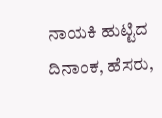ನಾಯಕಿ ಹುಟ್ಟಿದ ದಿನಾಂಕ, ಹೆಸರು,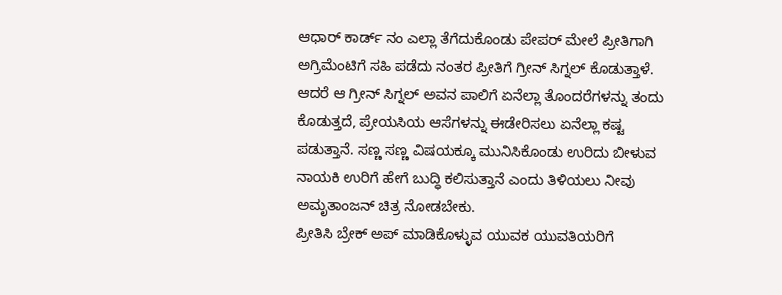ಆಧಾರ್ ಕಾರ್ಡ್ ನಂ ಎಲ್ಲಾ ತೆಗೆದುಕೊಂಡು ಪೇಪರ್ ಮೇಲೆ ಪ್ರೀತಿಗಾಗಿ ಅಗ್ರಿಮೆಂಟಿಗೆ ಸಹಿ ಪಡೆದು ನಂತರ ಪ್ರೀತಿಗೆ ಗ್ರೀನ್ ಸಿಗ್ನಲ್ ಕೊಡುತ್ತಾಳೆ. ಆದರೆ ಆ ಗ್ರೀನ್ ಸಿಗ್ನಲ್ ಅವನ ಪಾಲಿಗೆ ಏನೆಲ್ಲಾ ತೊಂದರೆಗಳನ್ನು ತಂದು ಕೊಡುತ್ತದೆ, ಪ್ರೇಯಸಿಯ ಆಸೆಗಳನ್ನು ಈಡೇರಿಸಲು ಏನೆಲ್ಲಾ ಕಷ್ಟ ಪಡುತ್ತಾನೆ. ಸಣ್ಣ ಸಣ್ಣ ವಿಷಯಕ್ಕೂ ಮುನಿಸಿಕೊಂಡು ಉರಿದು ಬೀಳುವ ನಾಯಕಿ ಉರಿಗೆ ಹೇಗೆ ಬುದ್ಧಿ ಕಲಿಸುತ್ತಾನೆ ಎಂದು ತಿಳಿಯಲು ನೀವು ಅಮೃತಾಂಜನ್ ಚಿತ್ರ ನೋಡಬೇಕು.
ಪ್ರೀತಿಸಿ ಬ್ರೇಕ್ ಅಪ್ ಮಾಡಿಕೊಳ್ಳುವ ಯುವಕ ಯುವತಿಯರಿಗೆ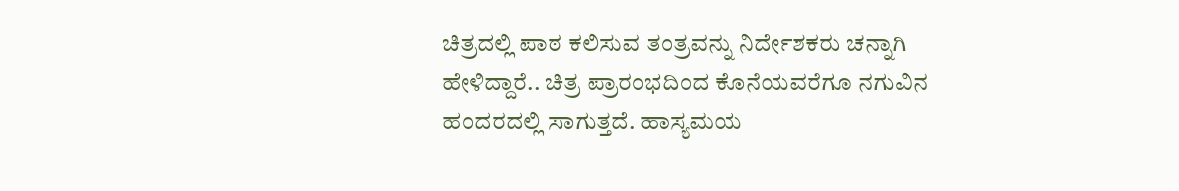ಚಿತ್ರದಲ್ಲಿ ಪಾಠ ಕಲಿಸುವ ತಂತ್ರವನ್ನು ನಿರ್ದೇಶಕರು ಚನ್ನಾಗಿ ಹೇಳಿದ್ದಾರೆ.. ಚಿತ್ರ ಪ್ರಾರಂಭದಿಂದ ಕೊನೆಯವರೆಗೂ ನಗುವಿನ ಹಂದರದಲ್ಲಿ ಸಾಗುತ್ತದೆ. ಹಾಸ್ಯಮಯ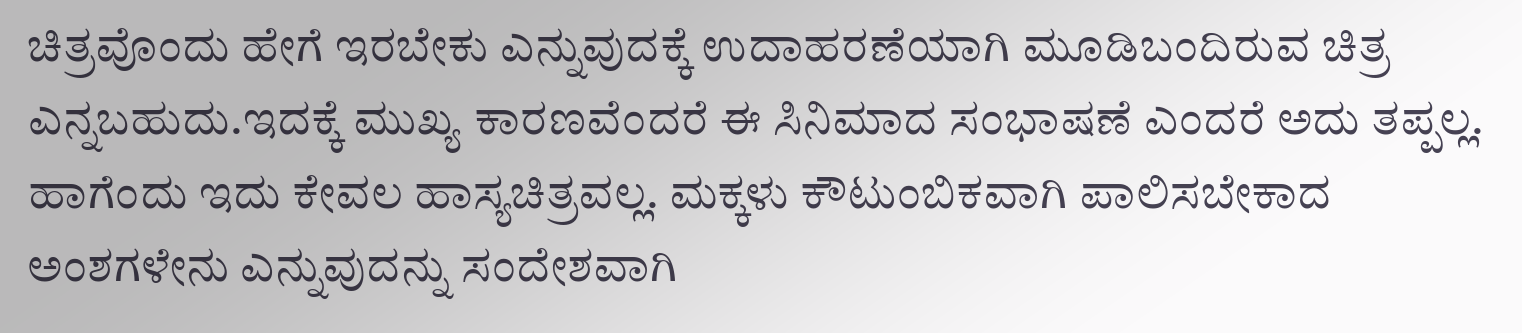ಚಿತ್ರವೊಂದು ಹೇಗೆ ಇರಬೇಕು ಎನ್ನುವುದಕ್ಕೆ ಉದಾಹರಣೆಯಾಗಿ ಮೂಡಿಬಂದಿರುವ ಚಿತ್ರ ಎನ್ನಬಹುದು.ಇದಕ್ಕೆ ಮುಖ್ಯ ಕಾರಣವೆಂದರೆ ಈ ಸಿನಿಮಾದ ಸಂಭಾಷಣೆ ಎಂದರೆ ಅದು ತಪ್ಪಲ್ಲ. ಹಾಗೆಂದು ಇದು ಕೇವಲ ಹಾಸ್ಯಚಿತ್ರವಲ್ಲ. ಮಕ್ಕಳು ಕೌಟುಂಬಿಕವಾಗಿ ಪಾಲಿಸಬೇಕಾದ ಅಂಶಗಳೇನು ಎನ್ನುವುದನ್ನು ಸಂದೇಶವಾಗಿ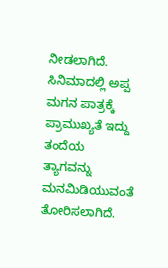ನೀಡಲಾಗಿದೆ. ಸಿನಿಮಾದಲ್ಲಿ ಅಪ್ಪ ಮಗನ ಪಾತ್ರಕ್ಕೆ ಪ್ರಾಮುಖ್ಯತೆ ಇದ್ದು ತಂದೆಯ ತ್ಯಾಗವನ್ನು ಮನಮಿಡಿಯುವಂತೆ ತೋರಿಸಲಾಗಿದೆ.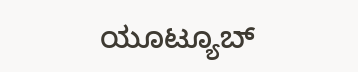ಯೂಟ್ಯೂಬ್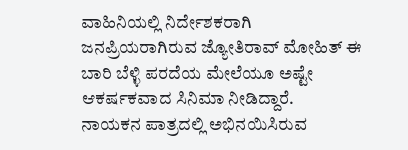ವಾಹಿನಿಯಲ್ಲಿ ನಿರ್ದೇಶಕರಾಗಿ ಜನಪ್ರಿಯರಾಗಿರುವ ಜ್ಯೋತಿರಾವ್ ಮೋಹಿತ್ ಈ ಬಾರಿ ಬೆಳ್ಳಿ ಪರದೆಯ ಮೇಲೆಯೂ ಅಷ್ಟೇ ಆಕರ್ಷಕವಾದ ಸಿನಿಮಾ ನೀಡಿದ್ದಾರೆ.
ನಾಯಕನ ಪಾತ್ರದಲ್ಲಿ ಅಭಿನಯಿಸಿರುವ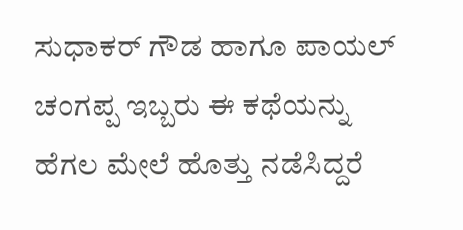ಸುಧಾಕರ್ ಗೌಡ ಹಾಗೂ ಪಾಯಲ್ ಚಂಗಪ್ಪ ಇಬ್ಬರು ಈ ಕಥೆಯನ್ನು ಹೆಗಲ ಮೇಲೆ ಹೊತ್ತು ನಡೆಸಿದ್ದರೆ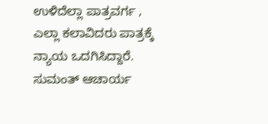ಉಳಿದೆಲ್ಲಾ ಪಾತ್ರವರ್ಗ , ಎಲ್ಲಾ ಕಲಾವಿದರು ಪಾತ್ರಕ್ಕೆ ನ್ಯಾಯ ಒದಗಿಸಿದ್ದಾರೆ.
ಸುಮಂತ್ ಆಚಾರ್ಯ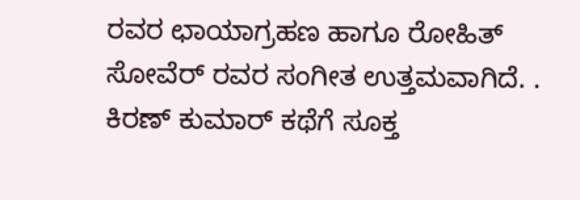ರವರ ಛಾಯಾಗ್ರಹಣ ಹಾಗೂ ರೋಹಿತ್ ಸೋವೆರ್ ರವರ ಸಂಗೀತ ಉತ್ತಮವಾಗಿದೆ. . ಕಿರಣ್ ಕುಮಾರ್ ಕಥೆಗೆ ಸೂಕ್ತ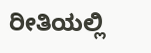ರೀತಿಯಲ್ಲಿ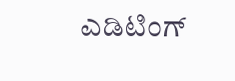ಎಡಿಟಿಂಗ್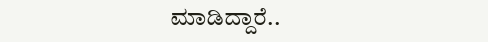ಮಾಡಿದ್ದಾರೆ..